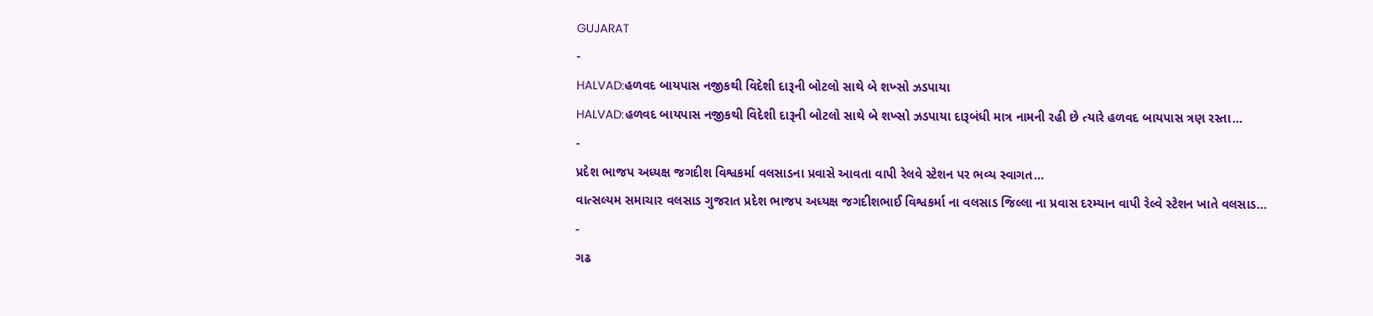GUJARAT
-
HALVAD:હળવદ બાયપાસ નજીકથી વિદેશી દારૂની બોટલો સાથે બે શખ્સો ઝડપાયા
HALVAD:હળવદ બાયપાસ નજીકથી વિદેશી દારૂની બોટલો સાથે બે શખ્સો ઝડપાયા દારૂબંધી માત્ર નામની રહી છે ત્યારે હળવદ બાયપાસ ત્રણ રસ્તા…
-
પ્રદેશ ભાજપ અધ્યક્ષ જગદીશ વિશ્વકર્મા વલસાડના પ્રવાસે આવતા વાપી રેલવે સ્ટેશન પર ભવ્ય સ્વાગત…
વાત્સલ્યમ સમાચાર વલસાડ ગુજરાત પ્રદેશ ભાજપ અધ્યક્ષ જગદીશભાઈ વિશ્વકર્મા ના વલસાડ જિલ્લા ના પ્રવાસ દરમ્યાન વાપી રેલ્વે સ્ટેશન ખાતે વલસાડ…
-
ગઢ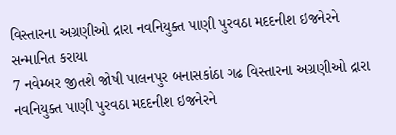વિસ્તારના અગ્રણીઓ દ્રારા નવનિયુક્ત પાણી પુરવઠા મદદનીશ ઇજનેરને સન્માનિત કરાયા
7 નવેમ્બર જીતશે જોષી પાલનપુર બનાસકાંઠા ગઢ વિસ્તારના અગ્રણીઓ દ્રારા નવનિયુક્ત પાણી પુરવઠા મદદનીશ ઇજનેરને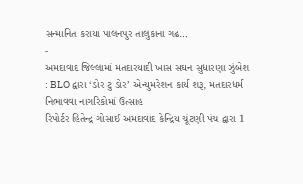સન્માનિત કરાયા પાલનપુર તાલુકાના ગઢ…
-
અમદાવાદ જિલ્લામાં મતદારયાદી ખાસ સઘન સુધારણા ઝુંબેશ : BLO દ્વારા ‘ડોર ટુ ડોર’ એન્યુમરેશન કાર્ય શરૂ, મતદારધર્મ નિભાવવા નાગરિકોમાં ઉત્સાહ
રિપોર્ટર હિતેન્દ્ર ગોસાઈ અમદાવાદ કેન્દ્રિય ચૂંટણી પંચ દ્વારા 1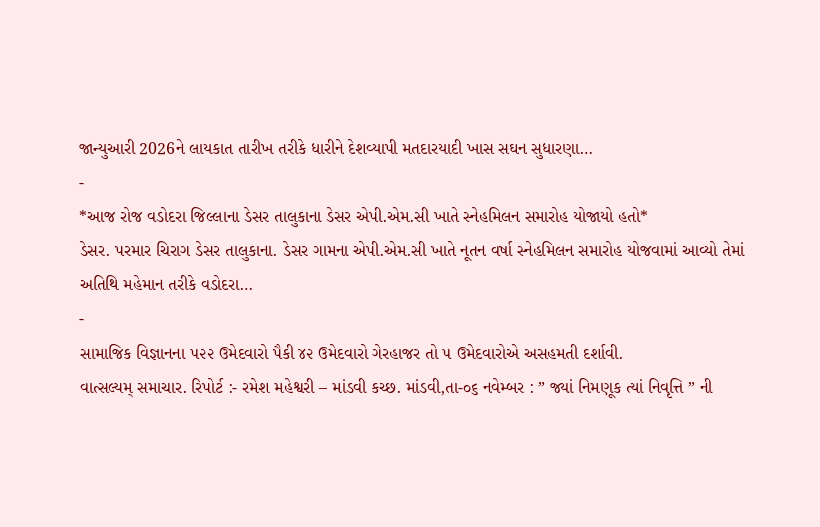જાન્યુઆરી 2026ને લાયકાત તારીખ તરીકે ધારીને દેશવ્યાપી મતદારયાદી ખાસ સઘન સુધારણા…
-
*આજ રોજ વડોદરા જિલ્લાના ડેસર તાલુકાના ડેસર એપી.એમ.સી ખાતે સ્નેહમિલન સમારોહ યોજાયો હતો*
ડેસર. પરમાર ચિરાગ ડેસર તાલુકાના. ડેસર ગામના એપી.એમ.સી ખાતે નૂતન વર્ષા સ્નેહમિલન સમારોહ યોજવામાં આવ્યો તેમાં અતિથિ મહેમાન તરીકે વડોદરા…
-
સામાજિક વિજ્ઞાનના ૫૨૨ ઉમેદવારો પૈકી ૪૨ ઉમેદવારો ગેરહાજર તો ૫ ઉમેદવારોએ અસહમતી દર્શાવી.
વાત્સલ્યમ્ સમાચાર. રિપોર્ટ :- રમેશ મહેશ્વરી – માંડવી કચ્છ. માંડવી,તા-૦૬ નવેમ્બર : ” જ્યાં નિમણૂક ત્યાં નિવૃત્તિ ” ની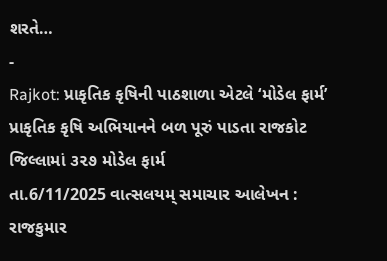શરતે…
-
Rajkot: પ્રાકૃતિક કૃષિની પાઠશાળા એટલે ‘મોડેલ ફાર્મ’ પ્રાકૃતિક કૃષિ અભિયાનને બળ પૂરું પાડતા રાજકોટ જિલ્લામાં ૩૨૭ મોડેલ ફાર્મ
તા.6/11/2025 વાત્સલયમ્ સમાચાર આલેખન : રાજકુમાર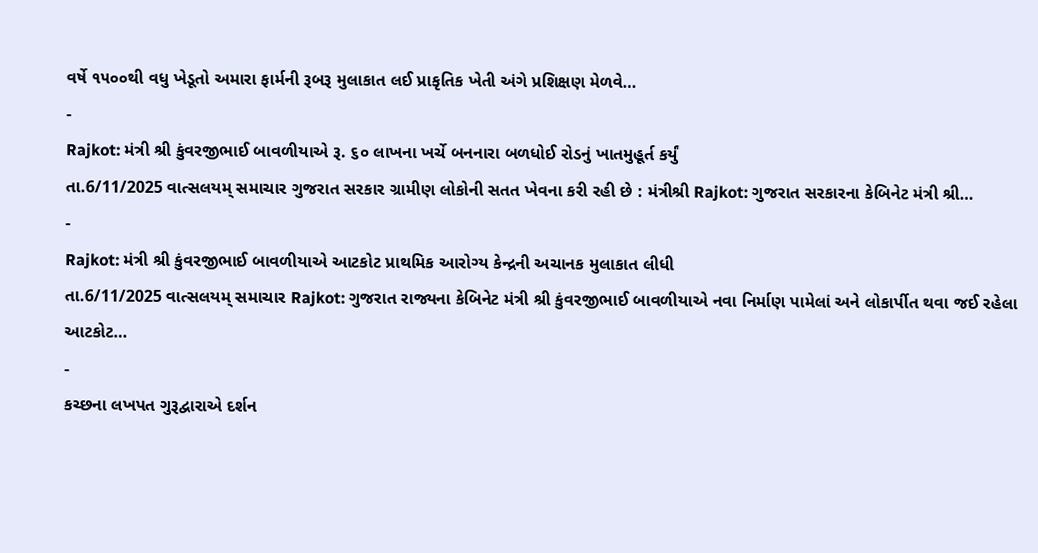વર્ષે ૧૫૦૦થી વધુ ખેડૂતો અમારા ફાર્મની રૂબરૂ મુલાકાત લઈ પ્રાકૃતિક ખેતી અંગે પ્રશિક્ષણ મેળવે…
-
Rajkot: મંત્રી શ્રી કુંવરજીભાઈ બાવળીયાએ રૂ. ૬૦ લાખના ખર્ચે બનનારા બળધોઈ રોડનું ખાતમુહૂર્ત કર્યું
તા.6/11/2025 વાત્સલયમ્ સમાચાર ગુજરાત સરકાર ગ્રામીણ લોકોની સતત ખેવના કરી રહી છે : મંત્રીશ્રી Rajkot: ગુજરાત સરકારના કેબિનેટ મંત્રી શ્રી…
-
Rajkot: મંત્રી શ્રી કુંવરજીભાઈ બાવળીયાએ આટકોટ પ્રાથમિક આરોગ્ય કેન્દ્રની અચાનક મુલાકાત લીધી
તા.6/11/2025 વાત્સલયમ્ સમાચાર Rajkot: ગુજરાત રાજ્યના કેબિનેટ મંત્રી શ્રી કુંવરજીભાઈ બાવળીયાએ નવા નિર્માણ પામેલાં અને લોકાર્પીત થવા જઈ રહેલા આટકોટ…
-
કચ્છના લખપત ગુરૂદ્વારાએ દર્શન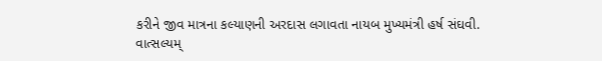કરીને જીવ માત્રના કલ્યાણની અરદાસ લગાવતા નાયબ મુખ્યમંત્રી હર્ષ સંઘવી.
વાત્સલ્યમ્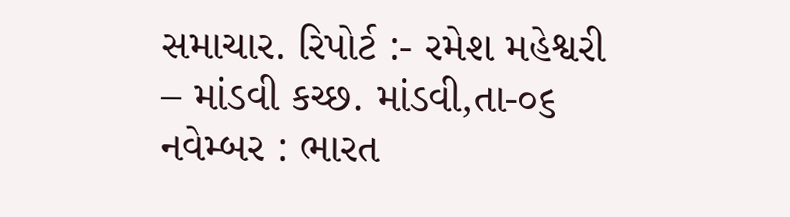સમાચાર. રિપોર્ટ :- રમેશ મહેશ્વરી – માંડવી કચ્છ. માંડવી,તા-૦૬ નવેમ્બર : ભારત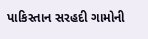પાકિસ્તાન સરહદી ગામોની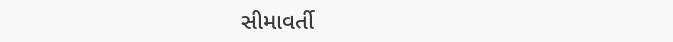સીમાવર્તી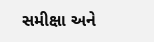સમીક્ષા અને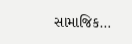સામાજિક…